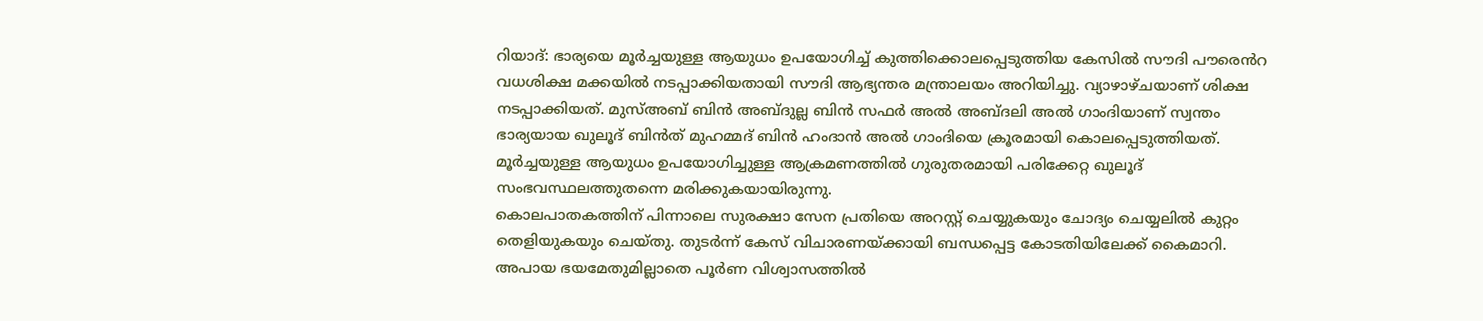റിയാദ്: ഭാര്യയെ മൂർച്ചയുള്ള ആയുധം ഉപയോഗിച്ച് കുത്തിക്കൊലപ്പെടുത്തിയ കേസിൽ സൗദി പൗരെൻറ വധശിക്ഷ മക്കയിൽ നടപ്പാക്കിയതായി സൗദി ആഭ്യന്തര മന്ത്രാലയം അറിയിച്ചു. വ്യാഴാഴ്ചയാണ് ശിക്ഷ നടപ്പാക്കിയത്. മുസ്അബ് ബിൻ അബ്ദുല്ല ബിൻ സഫർ അൽ അബ്ദലി അൽ ഗാംദിയാണ് സ്വന്തം ഭാര്യയായ ഖുലൂദ് ബിൻത് മുഹമ്മദ് ബിൻ ഹംദാൻ അൽ ഗാംദിയെ ക്രൂരമായി കൊലപ്പെടുത്തിയത്. മൂർച്ചയുള്ള ആയുധം ഉപയോഗിച്ചുള്ള ആക്രമണത്തിൽ ഗുരുതരമായി പരിക്കേറ്റ ഖുലൂദ് സംഭവസ്ഥലത്തുതന്നെ മരിക്കുകയായിരുന്നു.
കൊലപാതകത്തിന് പിന്നാലെ സുരക്ഷാ സേന പ്രതിയെ അറസ്റ്റ് ചെയ്യുകയും ചോദ്യം ചെയ്യലിൽ കുറ്റം തെളിയുകയും ചെയ്തു. തുടർന്ന് കേസ് വിചാരണയ്ക്കായി ബന്ധപ്പെട്ട കോടതിയിലേക്ക് കൈമാറി. അപായ ഭയമേതുമില്ലാതെ പൂർണ വിശ്വാസത്തിൽ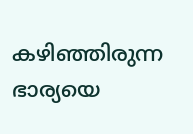കഴിഞ്ഞിരുന്ന ഭാര്യയെ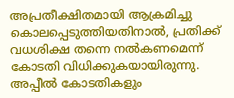അപ്രതീക്ഷിതമായി ആക്രമിച്ചു കൊലപ്പെടുത്തിയതിനാൽ, പ്രതിക്ക് വധശിക്ഷ തന്നെ നൽകണമെന്ന് കോടതി വിധിക്കുകയായിരുന്നു.
അപ്പീൽ കോടതികളും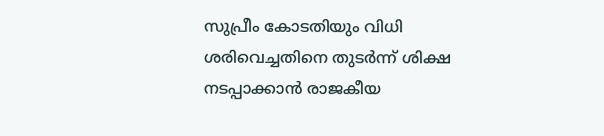സുപ്രീം കോടതിയും വിധി ശരിവെച്ചതിനെ തുടർന്ന് ശിക്ഷ നടപ്പാക്കാൻ രാജകീയ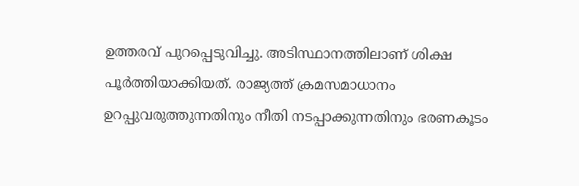ഉത്തരവ് പുറപ്പെടുവിച്ചു. അടിസ്ഥാനത്തിലാണ് ശിക്ഷ പൂർത്തിയാക്കിയത്. രാജ്യത്ത് ക്രമസമാധാനം ഉറപ്പുവരുത്തുന്നതിനും നീതി നടപ്പാക്കുന്നതിനും ഭരണകൂടം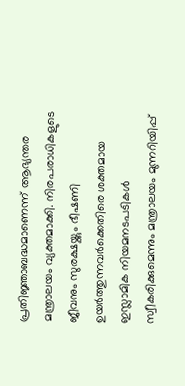പ്രതിജ്ഞാബദ്ധമാണെന്ന് ആഭ്യന്തര മന്ത്രാലയം വ്യക്തമാക്കി. നിരപരാധികളുടെ ജീവനും സുരക്ഷയ്ക്കും ഭീഷണി ഉയർത്തുന്നവർക്കെതിരെ ശക്തമായ ഇസ്ലാമിക നിയമനടപടികൾ സ്വീകരിക്കുമെന്നും മന്ത്രാലയം മുന്നറിയിപ്പ്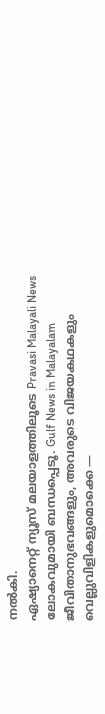നൽകി.
ഏഷ്യാനെറ്റ് ന്യൂസ് മലയാളത്തിലൂടെ Pravasi Malayali News ലോകവുമായി ബന്ധപ്പെടൂ. Gulf News in Malayalam ജീവിതാനുഭവങ്ങളും, അവരുടെ വിജയകഥകളും വെല്ലുവിളികളുമൊക്കെ —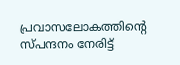പ്രവാസലോകത്തിന്റെ സ്പന്ദനം നേരിട്ട്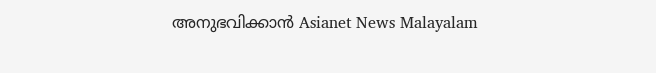അനുഭവിക്കാൻ Asianet News Malayalam